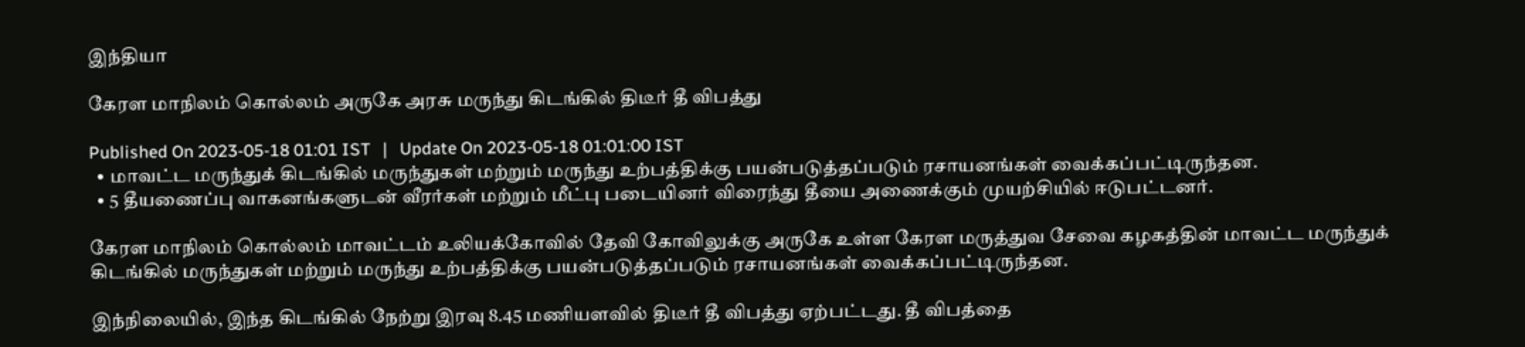இந்தியா

கேரள மாநிலம் கொல்லம் அருகே அரசு மருந்து கிடங்கில் திடீர் தீ விபத்து

Published On 2023-05-18 01:01 IST   |   Update On 2023-05-18 01:01:00 IST
  • மாவட்ட மருந்துக் கிடங்கில் மருந்துகள் மற்றும் மருந்து உற்பத்திக்கு பயன்படுத்தப்படும் ரசாயனங்கள் வைக்கப்பட்டிருந்தன.
  • 5 தீயணைப்பு வாகனங்களுடன் வீரர்கள் மற்றும் மீட்பு படையினர் விரைந்து தீயை அணைக்கும் முயற்சியில் ஈடுபட்டனர்.

கேரள மாநிலம் கொல்லம் மாவட்டம் உலியக்கோவில் தேவி கோவிலுக்கு அருகே உள்ள கேரள மருத்துவ சேவை கழகத்தின் மாவட்ட மருந்துக் கிடங்கில் மருந்துகள் மற்றும் மருந்து உற்பத்திக்கு பயன்படுத்தப்படும் ரசாயனங்கள் வைக்கப்பட்டிருந்தன.

இந்நிலையில், இந்த கிடங்கில் நேற்று இரவு 8.45 மணியளவில் திடீர் தீ விபத்து ஏற்பட்டது. தீ விபத்தை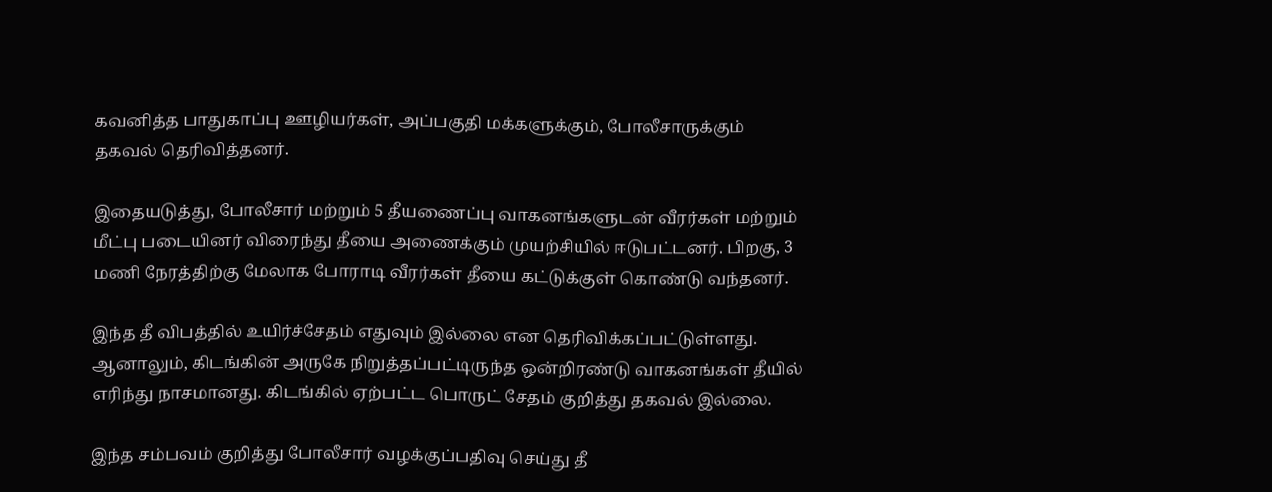கவனித்த பாதுகாப்பு ஊழியர்கள், அப்பகுதி மக்களுக்கும், போலீசாருக்கும் தகவல் தெரிவித்தனர்.

இதையடுத்து, போலீசார் மற்றும் 5 தீயணைப்பு வாகனங்களுடன் வீரர்கள் மற்றும் மீட்பு படையினர் விரைந்து தீயை அணைக்கும் முயற்சியில் ஈடுபட்டனர். பிறகு, 3 மணி நேரத்திற்கு மேலாக போராடி வீரர்கள் தீயை கட்டுக்குள் கொண்டு வந்தனர்.

இந்த தீ விபத்தில் உயிர்ச்சேதம் எதுவும் இல்லை என தெரிவிக்கப்பட்டுள்ளது. ஆனாலும், கிடங்கின் அருகே நிறுத்தப்பட்டிருந்த ஒன்றிரண்டு வாகனங்கள் தீயில் எரிந்து நாசமானது. கிடங்கில் ஏற்பட்ட பொருட் சேதம் குறித்து தகவல் இல்லை.

இந்த சம்பவம் குறித்து போலீசார் வழக்குப்பதிவு செய்து தீ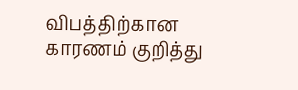விபத்திற்கான காரணம் குறித்து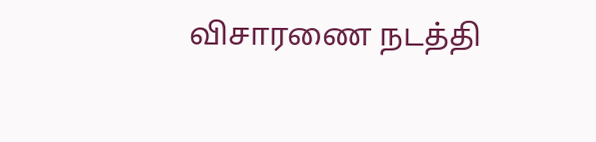விசாரணை நடத்தி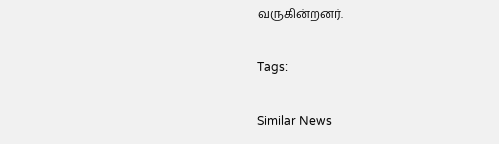வருகின்றனர்.

Tags:

Similar News